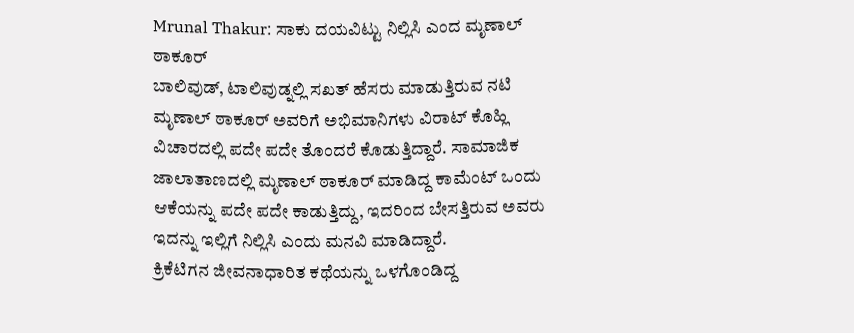Mrunal Thakur: ಸಾಕು ದಯವಿಟ್ಟು ನಿಲ್ಲಿಸಿ ಎಂದ ಮೃಣಾಲ್ ಠಾಕೂರ್
ಬಾಲಿವುಡ್, ಟಾಲಿವುಡ್ನಲ್ಲಿ ಸಖತ್ ಹೆಸರು ಮಾಡುತ್ತಿರುವ ನಟಿ ಮೃಣಾಲ್ ಠಾಕೂರ್ ಅವರಿಗೆ ಅಭಿಮಾನಿಗಳು ವಿರಾಟ್ ಕೊಹ್ಲಿ ವಿಚಾರದಲ್ಲಿ ಪದೇ ಪದೇ ತೊಂದರೆ ಕೊಡುತ್ತಿದ್ದಾರೆ. ಸಾಮಾಜಿಕ ಜಾಲಾತಾಣದಲ್ಲಿ ಮೃಣಾಲ್ ಠಾಕೂರ್ ಮಾಡಿದ್ದ ಕಾಮೆಂಟ್ ಒಂದು ಆಕೆಯನ್ನು ಪದೇ ಪದೇ ಕಾಡುತ್ತಿದ್ದು, ಇದರಿಂದ ಬೇಸತ್ತಿರುವ ಅವರು ಇದನ್ನು ಇಲ್ಲಿಗೆ ನಿಲ್ಲಿಸಿ ಎಂದು ಮನವಿ ಮಾಡಿದ್ದಾರೆ.
ಕ್ರಿಕೆಟಿಗನ ಜೀವನಾಧಾರಿತ ಕಥೆಯನ್ನು ಒಳಗೊಂಡಿದ್ದ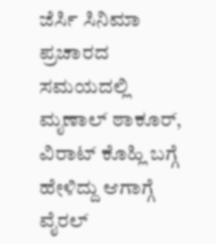ಜೆರ್ಸಿ ಸಿನಿಮಾ ಪ್ರಚಾರದ ಸಮಯದಲ್ಲಿ ಮೃಣಾಲ್ ಠಾಕೂರ್, ವಿರಾಟ್ ಕೊಹ್ಲಿ ಬಗ್ಗೆ ಹೇಳಿದ್ದು ಆಗಾಗ್ಗೆ ವೈರಲ್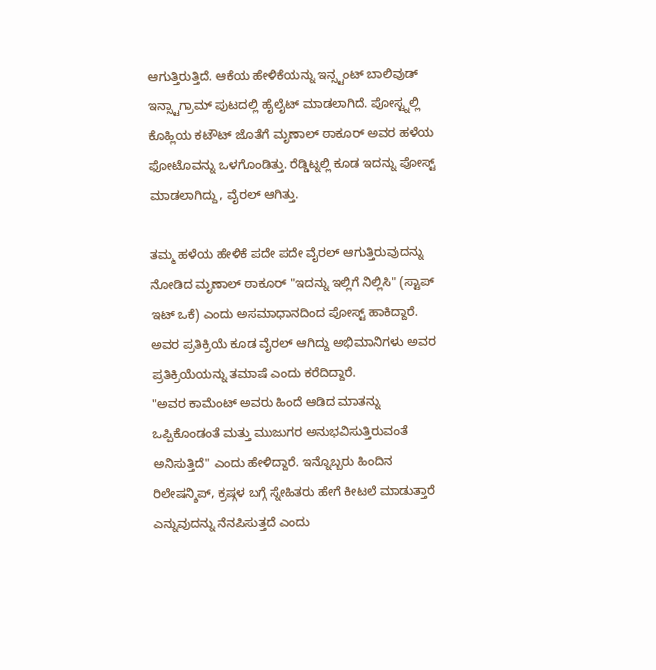ಆಗುತ್ತಿರುತ್ತಿದೆ. ಆಕೆಯ ಹೇಳಿಕೆಯನ್ನು ಇನ್ಸ್ಟಂಟ್ ಬಾಲಿವುಡ್ ಇನ್ಸ್ಟಾಗ್ರಾಮ್ ಪುಟದಲ್ಲಿ ಹೈಲೈಟ್ ಮಾಡಲಾಗಿದೆ. ಪೋಸ್ಟ್ನಲ್ಲಿ ಕೊಹ್ಲಿಯ ಕಟೌಟ್ ಜೊತೆಗೆ ಮೃಣಾಲ್ ಠಾಕೂರ್ ಅವರ ಹಳೆಯ ಫೋಟೊವನ್ನು ಒಳಗೊಂಡಿತ್ತು. ರೆಡ್ಡಿಟ್ನಲ್ಲಿ ಕೂಡ ಇದನ್ನು ಪೋಸ್ಟ್ ಮಾಡಲಾಗಿದ್ದು, ವೈರಲ್ ಆಗಿತ್ತು.

ತಮ್ಮ ಹಳೆಯ ಹೇಳಿಕೆ ಪದೇ ಪದೇ ವೈರಲ್ ಆಗುತ್ತಿರುವುದನ್ನು ನೋಡಿದ ಮೃಣಾಲ್ ಠಾಕೂರ್ "ಇದನ್ನು ಇಲ್ಲಿಗೆ ನಿಲ್ಲಿಸಿ" (ಸ್ಟಾಪ್ ಇಟ್ ಒಕೆ) ಎಂದು ಅಸಮಾಧಾನದಿಂದ ಪೋಸ್ಟ್ ಹಾಕಿದ್ದಾರೆ. ಅವರ ಪ್ರತಿಕ್ರಿಯೆ ಕೂಡ ವೈರಲ್ ಆಗಿದ್ದು ಅಭಿಮಾನಿಗಳು ಅವರ ಪ್ರತಿಕ್ರಿಯೆಯನ್ನು ತಮಾಷೆ ಎಂದು ಕರೆದಿದ್ದಾರೆ.
"ಅವರ ಕಾಮೆಂಟ್ ಅವರು ಹಿಂದೆ ಆಡಿದ ಮಾತನ್ನು ಒಪ್ಪಿಕೊಂಡಂತೆ ಮತ್ತು ಮುಜುಗರ ಅನುಭವಿಸುತ್ತಿರುವಂತೆ ಅನಿಸುತ್ತಿದೆ" ಎಂದು ಹೇಳಿದ್ದಾರೆ. ಇನ್ನೊಬ್ಬರು ಹಿಂದಿನ ರಿಲೇಷನ್ಶಿಪ್, ಕ್ರಷ್ಗಳ ಬಗ್ಗೆ ಸ್ನೇಹಿತರು ಹೇಗೆ ಕೀಟಲೆ ಮಾಡುತ್ತಾರೆ ಎನ್ನುವುದನ್ನು ನೆನಪಿಸುತ್ತದೆ ಎಂದು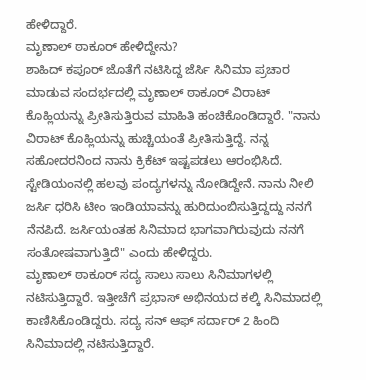ಹೇಳಿದ್ದಾರೆ.
ಮೃಣಾಲ್ ಠಾಕೂರ್ ಹೇಳಿದ್ದೇನು?
ಶಾಹಿದ್ ಕಪೂರ್ ಜೊತೆಗೆ ನಟಿಸಿದ್ದ ಜೆರ್ಸಿ ಸಿನಿಮಾ ಪ್ರಚಾರ ಮಾಡುವ ಸಂದರ್ಭದಲ್ಲಿ ಮೃಣಾಲ್ ಠಾಕೂರ್ ವಿರಾಟ್ ಕೊಹ್ಲಿಯನ್ನು ಪ್ರೀತಿಸುತ್ತಿರುವ ಮಾಹಿತಿ ಹಂಚಿಕೊಂಡಿದ್ದಾರೆ. "ನಾನು ವಿರಾಟ್ ಕೊಹ್ಲಿಯನ್ನು ಹುಚ್ಚಿಯಂತೆ ಪ್ರೀತಿಸುತ್ತಿದ್ದೆ. ನನ್ನ ಸಹೋದರನಿಂದ ನಾನು ಕ್ರಿಕೆಟ್ ಇಷ್ಟಪಡಲು ಆರಂಭಿಸಿದೆ. ಸ್ಟೇಡಿಯಂನಲ್ಲಿ ಹಲವು ಪಂದ್ಯಗಳನ್ನು ನೋಡಿದ್ದೇನೆ. ನಾನು ನೀಲಿ ಜರ್ಸಿ ಧರಿಸಿ ಟೀಂ ಇಂಡಿಯಾವನ್ನು ಹುರಿದುಂಬಿಸುತ್ತಿದ್ದದ್ದು ನನಗೆ ನೆನಪಿದೆ. ಜರ್ಸಿಯಂತಹ ಸಿನಿಮಾದ ಭಾಗವಾಗಿರುವುದು ನನಗೆ ಸಂತೋಷವಾಗುತ್ತಿದೆ" ಎಂದು ಹೇಳಿದ್ದರು.
ಮೃಣಾಲ್ ಠಾಕೂರ್ ಸದ್ಯ ಸಾಲು ಸಾಲು ಸಿನಿಮಾಗಳಲ್ಲಿ ನಟಿಸುತ್ತಿದ್ದಾರೆ. ಇತ್ತೀಚೆಗೆ ಪ್ರಭಾಸ್ ಅಭಿನಯದ ಕಲ್ಕಿ ಸಿನಿಮಾದಲ್ಲಿ ಕಾಣಿಸಿಕೊಂಡಿದ್ದರು. ಸದ್ಯ ಸನ್ ಆಫ್ ಸರ್ದಾರ್ 2 ಹಿಂದಿ ಸಿನಿಮಾದಲ್ಲಿ ನಟಿಸುತ್ತಿದ್ದಾರೆ.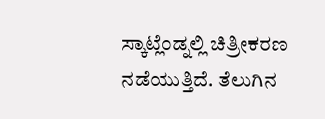ಸ್ಕಾಟ್ಲೆಂಡ್ನಲ್ಲಿ ಚಿತ್ರೀಕರಣ ನಡೆಯುತ್ತಿದೆ. ತೆಲುಗಿನ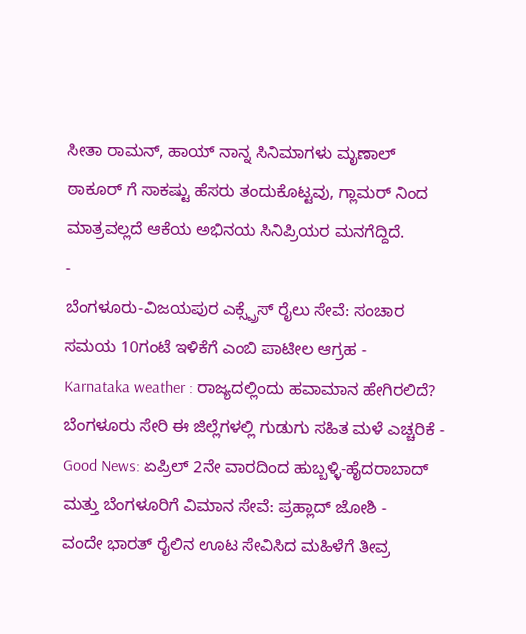ಸೀತಾ ರಾಮನ್, ಹಾಯ್ ನಾನ್ನ ಸಿನಿಮಾಗಳು ಮೃಣಾಲ್ ಠಾಕೂರ್ ಗೆ ಸಾಕಷ್ಟು ಹೆಸರು ತಂದುಕೊಟ್ಟವು, ಗ್ಲಾಮರ್ ನಿಂದ ಮಾತ್ರವಲ್ಲದೆ ಆಕೆಯ ಅಭಿನಯ ಸಿನಿಪ್ರಿಯರ ಮನಗೆದ್ದಿದೆ.
-
ಬೆಂಗಳೂರು-ವಿಜಯಪುರ ಎಕ್ಸ್ಪ್ರೆಸ್ ರೈಲು ಸೇವೆ: ಸಂಚಾರ ಸಮಯ 10ಗಂಟೆ ಇಳಿಕೆಗೆ ಎಂಬಿ ಪಾಟೀಲ ಆಗ್ರಹ -
Karnataka weather : ರಾಜ್ಯದಲ್ಲಿಂದು ಹವಾಮಾನ ಹೇಗಿರಲಿದೆ? ಬೆಂಗಳೂರು ಸೇರಿ ಈ ಜಿಲ್ಲೆಗಳಲ್ಲಿ ಗುಡುಗು ಸಹಿತ ಮಳೆ ಎಚ್ಚರಿಕೆ -
Good News: ಏಪ್ರಿಲ್ 2ನೇ ವಾರದಿಂದ ಹುಬ್ಬಳ್ಳಿ-ಹೈದರಾಬಾದ್ ಮತ್ತು ಬೆಂಗಳೂರಿಗೆ ವಿಮಾನ ಸೇವೆ: ಪ್ರಹ್ಲಾದ್ ಜೋಶಿ -
ವಂದೇ ಭಾರತ್ ರೈಲಿನ ಊಟ ಸೇವಿಸಿದ ಮಹಿಳೆಗೆ ತೀವ್ರ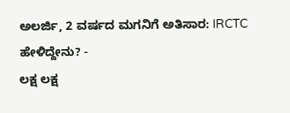ಅಲರ್ಜಿ, 2 ವರ್ಷದ ಮಗನಿಗೆ ಅತಿಸಾರ: IRCTC ಹೇಳಿದ್ದೇನು? -
ಲಕ್ಷ ಲಕ್ಷ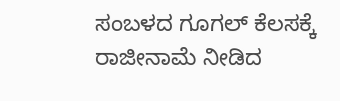ಸಂಬಳದ ಗೂಗಲ್ ಕೆಲಸಕ್ಕೆ ರಾಜೀನಾಮೆ ನೀಡಿದ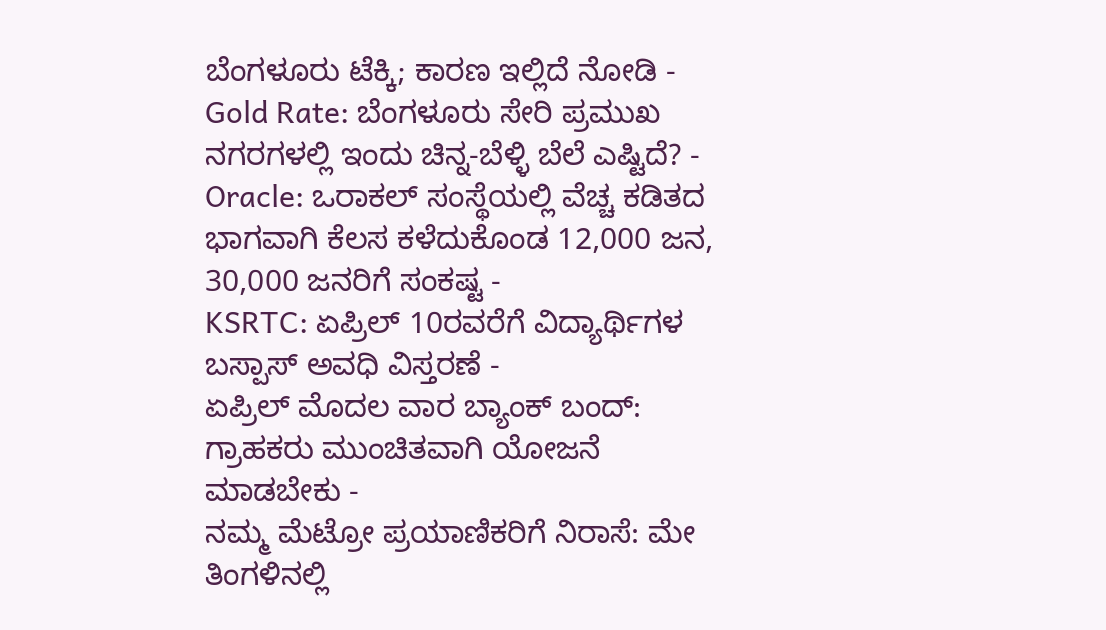ಬೆಂಗಳೂರು ಟೆಕ್ಕಿ; ಕಾರಣ ಇಲ್ಲಿದೆ ನೋಡಿ -
Gold Rate: ಬೆಂಗಳೂರು ಸೇರಿ ಪ್ರಮುಖ ನಗರಗಳಲ್ಲಿ ಇಂದು ಚಿನ್ನ-ಬೆಳ್ಳಿ ಬೆಲೆ ಎಷ್ಟಿದೆ? -
Oracle: ಒರಾಕಲ್ ಸಂಸ್ಥೆಯಲ್ಲಿ ವೆಚ್ಚ ಕಡಿತದ ಭಾಗವಾಗಿ ಕೆಲಸ ಕಳೆದುಕೊಂಡ 12,000 ಜನ, 30,000 ಜನರಿಗೆ ಸಂಕಷ್ಟ -
KSRTC: ಏಪ್ರಿಲ್ 10ರವರೆಗೆ ವಿದ್ಯಾರ್ಥಿಗಳ ಬಸ್ಪಾಸ್ ಅವಧಿ ವಿಸ್ತರಣೆ -
ಏಪ್ರಿಲ್ ಮೊದಲ ವಾರ ಬ್ಯಾಂಕ್ ಬಂದ್: ಗ್ರಾಹಕರು ಮುಂಚಿತವಾಗಿ ಯೋಜನೆ ಮಾಡಬೇಕು -
ನಮ್ಮ ಮೆಟ್ರೋ ಪ್ರಯಾಣಿಕರಿಗೆ ನಿರಾಸೆ: ಮೇ ತಿಂಗಳಿನಲ್ಲಿ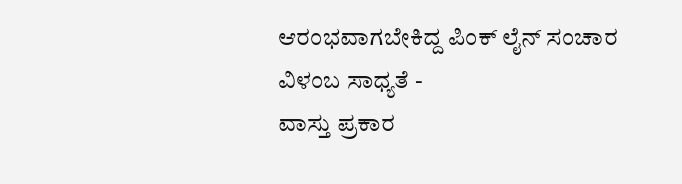ಆರಂಭವಾಗಬೇಕಿದ್ದ ಪಿಂಕ್ ಲೈನ್ ಸಂಚಾರ ವಿಳಂಬ ಸಾಧ್ಯತೆ -
ವಾಸ್ತು ಪ್ರಕಾರ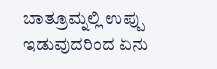ಬಾತ್ರೂಮ್ನಲ್ಲಿ ಉಪ್ಪು ಇಡುವುದರಿಂದ ಏನು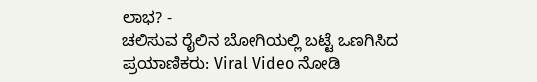ಲಾಭ? -
ಚಲಿಸುವ ರೈಲಿನ ಬೋಗಿಯಲ್ಲಿ ಬಟ್ಟೆ ಒಣಗಿಸಿದ ಪ್ರಯಾಣಿಕರು: Viral Video ನೋಡಿ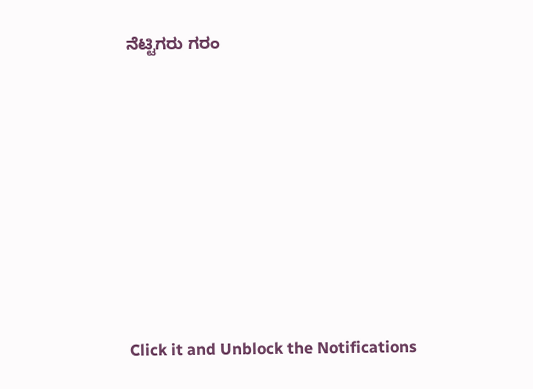ನೆಟ್ಟಿಗರು ಗರಂ












Click it and Unblock the Notifications